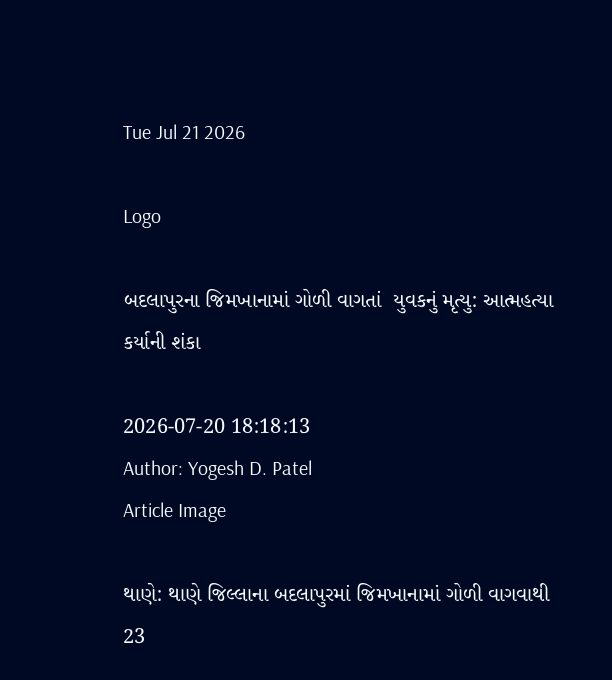Tue Jul 21 2026

Logo

બદલાપુરના જિમખાનામાં ગોળી વાગતાં  યુવકનું મૃત્યુ: આત્મહત્યા કર્યાની શંકા

2026-07-20 18:18:13
Author: Yogesh D. Patel
Article Image

થાણે: થાણે જિલ્લાના બદલાપુરમાં જિમખાનામાં ગોળી વાગવાથી 23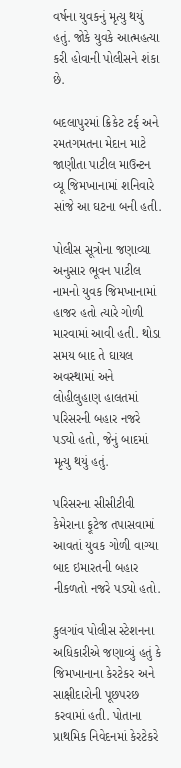વર્ષના યુવકનું મૃત્યુ થયું હતું. જોકે યુવકે આત્મહત્યા કરી હોવાની પોલીસને શંકા છે.

બદલાપુરમાં ક્રિકેટ ટર્ફ અને રમતગમતના મેદાન માટે જાણીતા પાટીલ માઉન્ટન વ્યૂ જિમખાનામાં શનિવારે સાંજે આ ઘટના બની હતી.

પોલીસ સૂત્રોના જણાવ્યા અનુસાર ભૂવન પાટીલ નામનો યુવક જિમખાનામાં હાજર હતો ત્યારે ગોળી મારવામાં આવી હતી. થોડા સમય બાદ તે ઘાયલ અવસ્થામાં અને લોહીલુહાણ હાલતમાં પરિસરની બહાર નજરે પડ્યો હતો, જેનું બાદમાં મૃત્યુ થયું હતું.

પરિસરના સીસીટીવી કેમેરાના ફૂટેજ તપાસવામાં આવતાં યુવક ગોળી વાગ્યા બાદ ઇમારતની બહાર નીકળતો નજરે પડ્યો હતો.

કુલગાંવ પોલીસ સ્ટેશનના અધિકારીએ જણાવ્યું હતું કે જિમખાનાના કેરટેકર અને સાક્ષીદારોની પૂછપરછ કરવામાં હતી. પોતાના પ્રાથમિક નિવેદનમાં કેરટેકરે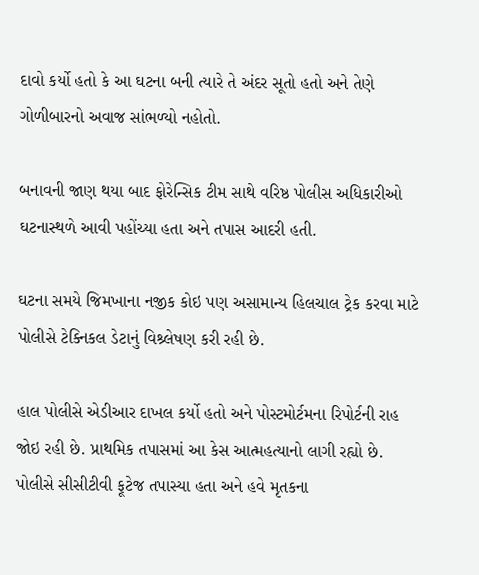દાવો કર્યો હતો કે આ ઘટના બની ત્યારે તે અંદર સૂતો હતો અને તેણે ગોળીબારનો અવાજ સાંભળ્યો નહોતો.

બનાવની જાણ થયા બાદ ફોરેન્સિક ટીમ સાથે વરિષ્ઠ પોલીસ અધિકારીઓ ઘટનાસ્થળે આવી પહોંચ્યા હતા અને તપાસ આદરી હતી.

ઘટના સમયે જિમખાના નજીક કોઇ પણ અસામાન્ય હિલચાલ ટ્રેક કરવા માટે પોલીસે ટેક્નિકલ ડેટાનું વિશ્ર્લેષણ કરી રહી છે.

હાલ પોલીસે એડીઆર દાખલ કર્યો હતો અને પોસ્ટમોર્ટમના રિપોર્ટની રાહ જોઇ રહી છે. પ્રાથમિક તપાસમાં આ કેસ આત્મહત્યાનો લાગી રહ્યો છે. પોલીસે સીસીટીવી ફૂટેજ તપાસ્યા હતા અને હવે મૃતકના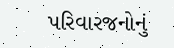પરિવારજનોનું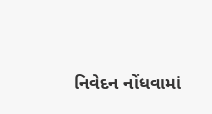નિવેદન નોંધવામાં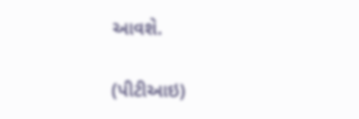આવશે.

(પીટીઆઇ)